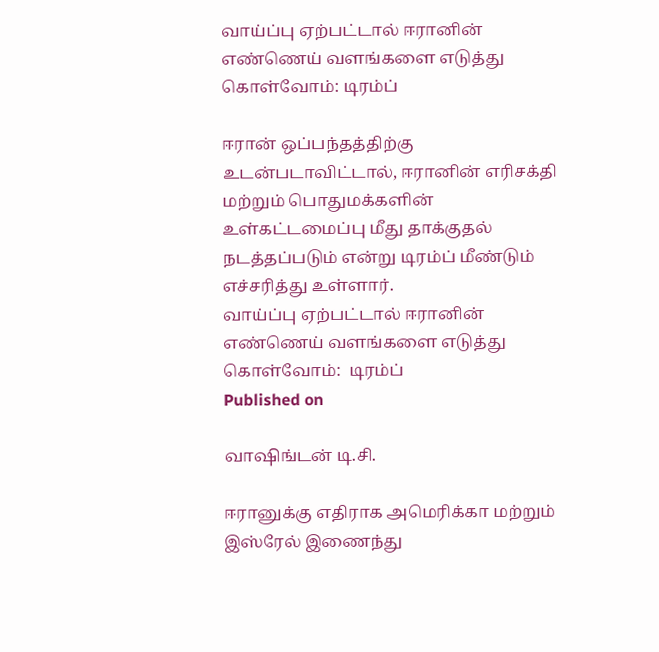வாய்ப்பு ஏற்பட்டால் ஈரானின் எண்ணெய் வளங்களை எடுத்து கொள்வோம்: டிரம்ப்

ஈரான் ஒப்பந்தத்திற்கு உடன்படாவிட்டால், ஈரானின் எரிசக்தி மற்றும் பொதுமக்களின் உள்கட்டமைப்பு மீது தாக்குதல் நடத்தப்படும் என்று டிரம்ப் மீண்டும் எச்சரித்து உள்ளார்.
வாய்ப்பு ஏற்பட்டால் ஈரானின் எண்ணெய் வளங்களை எடுத்து கொள்வோம்:  டிரம்ப்
Published on

வாஷிங்டன் டி.சி.

ஈரானுக்கு எதிராக அமெரிக்கா மற்றும் இஸ்ரேல் இணைந்து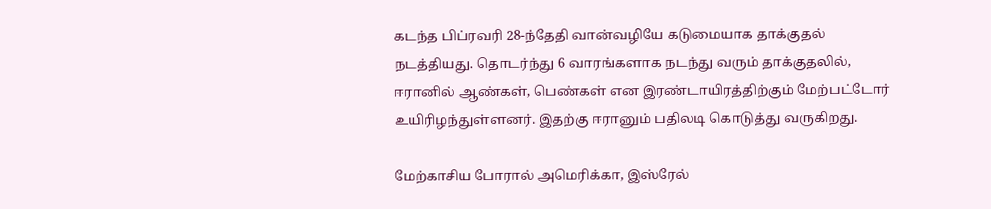கடந்த பிப்ரவரி 28-ந்தேதி வான்வழியே கடுமையாக தாக்குதல் நடத்தியது. தொடர்ந்து 6 வாரங்களாக நடந்து வரும் தாக்குதலில், ஈரானில் ஆண்கள், பெண்கள் என இரண்டாயிரத்திற்கும் மேற்பட்டோர் உயிரிழந்துள்ளனர். இதற்கு ஈரானும் பதிலடி கொடுத்து வருகிறது.

மேற்காசிய போரால் அமெரிக்கா, இஸ்ரேல்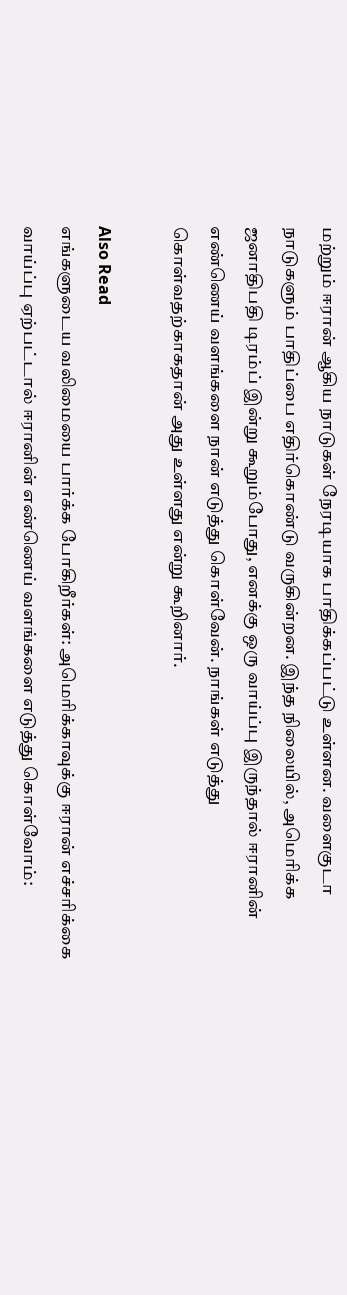மற்றும் ஈரான் ஆகிய நாடுகள் நேரடியாக பாதிக்கப்பட்டு உள்ளன. வளைகுடா நாடுகளும் பாதிப்பை எதிர்கொண்டு வருகின்றன. இந்த நிலையில், அமெரிக்க ஜனாதிபதி டிரம்ப் இன்று கூறும்போது, எனக்கு ஒரு வாய்ப்பு இருந்தால் ஈரானின் எண்ணெய் வளங்களை நான் எடுத்து கொள்வேன். நாங்கள் எடுத்து கொள்வதற்காகதான் அது உள்ளது என்று கூறினார்.

Also Read
எங்களுடைய வலிமையை பார்க்க போகிறீர்கள்: அமெரிக்காவுக்கு ஈரான் எச்சரிக்கை
வாய்ப்பு ஏற்பட்டால் ஈரானின் எண்ணெய் வளங்களை எடுத்து கொள்வோம்: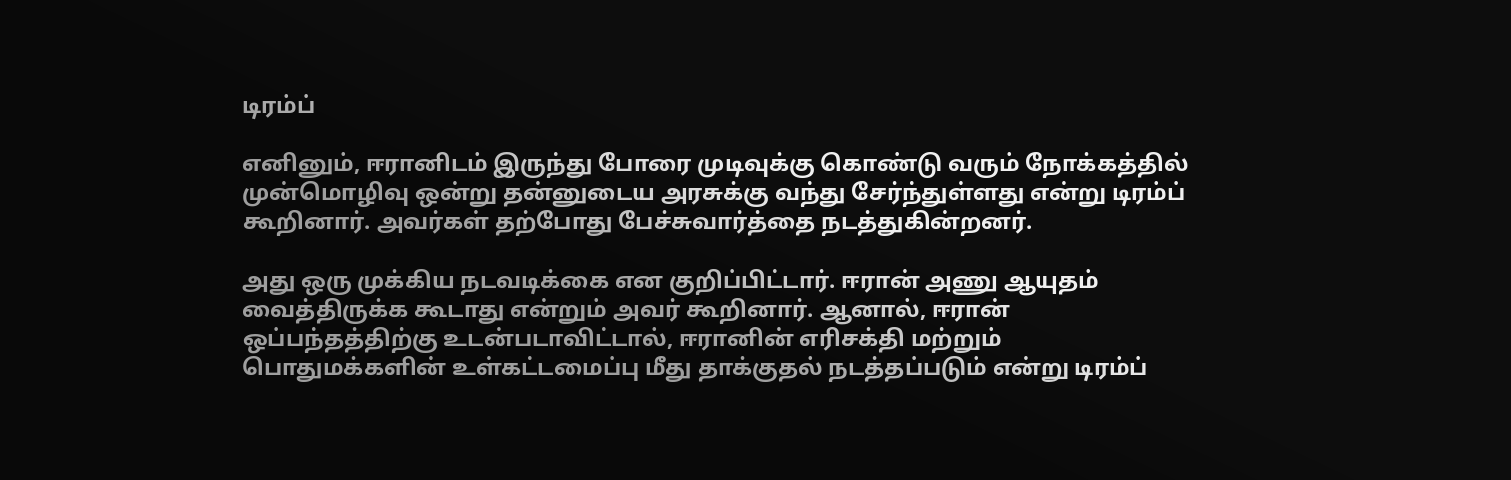டிரம்ப்

எனினும், ஈரானிடம் இருந்து போரை முடிவுக்கு கொண்டு வரும் நோக்கத்தில் முன்மொழிவு ஒன்று தன்னுடைய அரசுக்கு வந்து சேர்ந்துள்ளது என்று டிரம்ப் கூறினார். அவர்கள் தற்போது பேச்சுவார்த்தை நடத்துகின்றனர்.

அது ஒரு முக்கிய நடவடிக்கை என குறிப்பிட்டார். ஈரான் அணு ஆயுதம் வைத்திருக்க கூடாது என்றும் அவர் கூறினார். ஆனால், ஈரான் ஒப்பந்தத்திற்கு உடன்படாவிட்டால், ஈரானின் எரிசக்தி மற்றும் பொதுமக்களின் உள்கட்டமைப்பு மீது தாக்குதல் நடத்தப்படும் என்று டிரம்ப்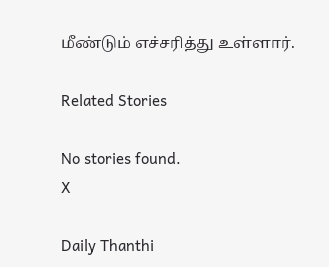மீண்டும் எச்சரித்து உள்ளார்.

Related Stories

No stories found.
X

Daily Thanthi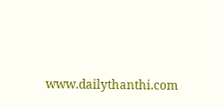www.dailythanthi.com